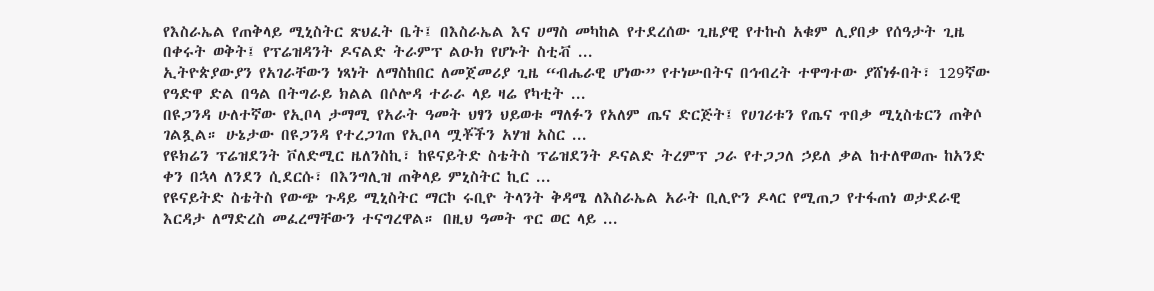የእስራኤል የጠቅላይ ሚኒስትር ጽህፈት ቤት፤ በእስራኤል እና ሀማስ መካከል የተደረሰው ጊዜያዊ የተኩስ አቁም ሊያበቃ የሰዓታት ጊዜ በቀሩት ወቅት፤ የፕሬዝዳንት ዶናልድ ትራምፕ ልዑክ የሆኑት ስቲቭ ...
ኢትዮጵያውያን የአገራቸውን ነጻነት ለማስከበር ለመጀመሪያ ጊዜ “ብሔራዊ ሆነው” የተነሡበትና በኅብረት ተዋግተው ያሸነፉበት፣ 129ኛው የዓድዋ ድል በዓል በትግራይ ክልል በሶሎዳ ተራራ ላይ ዛሬ የካቲት ...
በዩጋንዳ ሁለተኛው የኢቦላ ታማሚ የአራት ዓመት ህፃን ህይወቱ ማለፉን የአለም ጤና ድርጅት፤ የሀገሪቱን የጤና ጥበቃ ሚኒስቴርን ጠቅሶ ገልጿል። ሁኔታው በዩጋንዳ የተረጋገጠ የኢቦላ ሟቾችን አሃዝ አስር ...
የዩክሬን ፕሬዝደንት ቮለድሚር ዜለንስኪ፣ ከዩናይትድ ስቴትስ ፕሬዝደንት ዶናልድ ትረምፕ ጋራ የተጋጋለ ኃይለ ቃል ከተለዋወጡ ከአንድ ቀን በኋላ ለንደን ሲደርሱ፣ በእንግሊዝ ጠቅላይ ምኒስትር ኪር ...
የዩናይትድ ስቴትስ የውጭ ጉዳይ ሚኒስትር ማርኮ ሩቢዮ ትላንት ቅዳሜ ለእስራኤል አራት ቢሊዮን ዶላር የሚጠጋ የተፋጠነ ወታደራዊ እርዳታ ለማድረስ መፈረማቸውን ተናግረዋል። በዚህ ዓመት ጥር ወር ላይ ...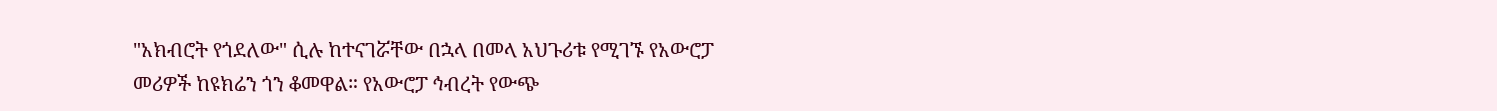"አክብሮት የጎደለው" ሲሉ ከተናገሯቸው በኋላ በመላ አህጉሪቱ የሚገኙ የአውሮፓ መሪዎች ከዩክሬን ጎን ቆመዋል። የአውሮፓ ኅብረት የውጭ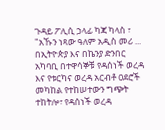ጉዳይ ፖሊሲ ኃላፊ ካጃ ካላስ ፣ "አኹን ነጻው ዓለም አዲስ መሪ ...
በኢትዮጵያ እና በኬንያ ድንበር አካባቢ በተዋሳኞቹ የዳሰነች ወረዳ እና የቱርካና ወረዳ አርብቶ ዐደሮች መካከል የተከሠተውን ግጭት ተከትሎ፣ የዳሰነች ወረዳ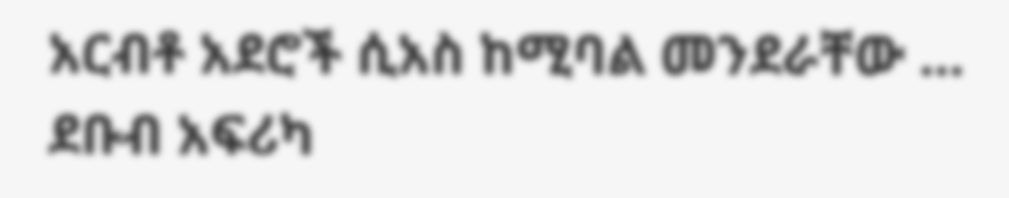አርብቶ አደሮች ሲአስ ከሚባል መንደራቸው ...
ደቡብ አፍሪካ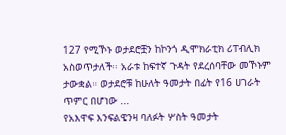127 የሚኾኑ ወታደሮቿን ከኮንጎ ዲሞክራቲክ ሪፐብሊክ አስወጥታለች፡፡ አራቱ ከፍተኛ ጉዳት የደረሰባቸው መኾኑም ታውቋል። ወታደሮቹ ከሁለት ዓመታት በፊት የ16 ሀገራት ጥምር በሆነው ...
የአእዋፍ እንፍልዌንዛ ባለፉት ሦስት ዓመታት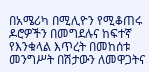በአሜሪካ በሚሊዮን የሚቆጠሩ ዶሮዎችን በመግደሉና ከፍተኛ የእንቁላል እጥረት በመከሰቱ መንግሥት በሽታውን ለመዋጋትና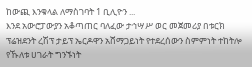ከውጪ እንቁላል ለማስገባት 1 ቢሊዮን ...
እንደ አውሮፓውያን አቆጣጠር ባለፈው ታኅሣሥ ወር መጀመሪያ በቱርክ ፕሬዝደንት ረሽፕ ታይፕ ኤርዶዋን አሸማጋይነት የተደረሰውን ስምምነት ተከትሎ የኹለቱ ሀገራት ግንኙነት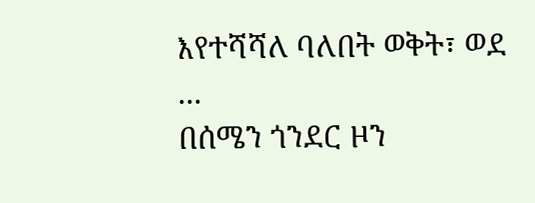እየተሻሻለ ባለበት ወቅት፣ ወደ ...
በሰሜን ጎንደር ዞን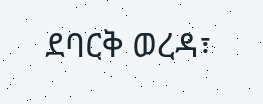ደባርቅ ወረዳ፣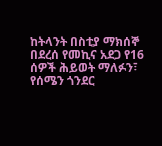ከትላንት በስቲያ ማክሰኞ በደረሰ የመኪና አደጋ የ16 ሰዎች ሕይወት ማለፉን፣ የሰሜን ጎንደር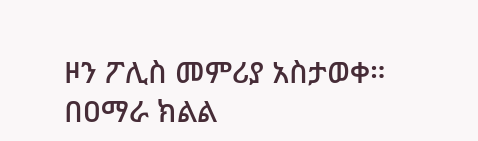ዞን ፖሊስ መምሪያ አስታወቀ። በዐማራ ክልል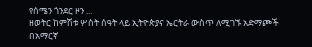የሰሜን ጎንደር ዞን ...
ዘወትር ከምሽቱ ሦስት ሰዓት ላይ ኢትዮጵያና ኤርትራ ውስጥ ለሚገኙ አድማጮች በአማርኛ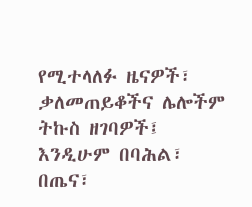የሚተላለፉ ዜናዎች፣ ቃለመጠይቆችና ሌሎችም ትኩስ ዘገባዎች፤ እንዲሁም በባሕል፣ በጤና፣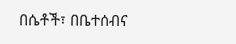በሴቶች፣ በቤተሰብና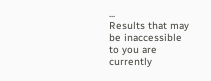...
Results that may be inaccessible to you are currently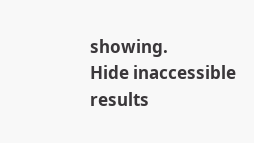showing.
Hide inaccessible results